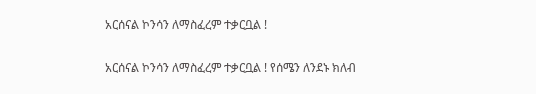አርሰናል ኮንሳን ለማስፈረም ተቃርቧል !

አርሰናል ኮንሳን ለማስፈረም ተቃርቧል ! የሰሜን ለንደኑ ክለብ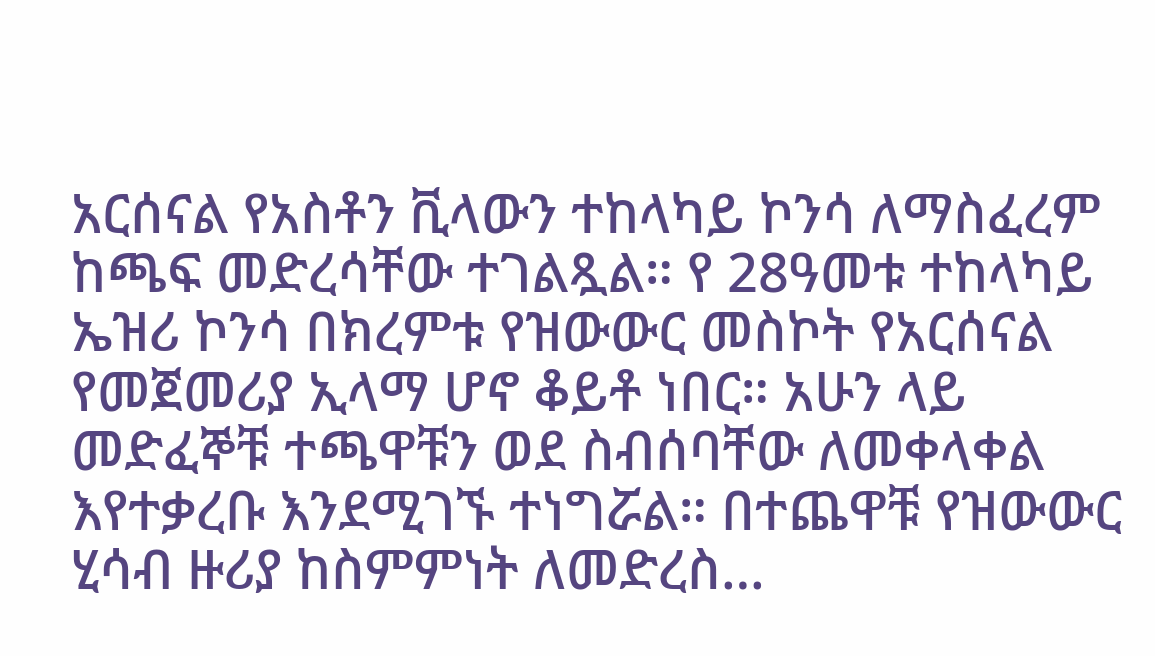አርሰናል የአስቶን ቪላውን ተከላካይ ኮንሳ ለማስፈረም ከጫፍ መድረሳቸው ተገልጿል። የ 28ዓመቱ ተከላካይ ኤዝሪ ኮንሳ በክረምቱ የዝውውር መስኮት የአርሰናል የመጀመሪያ ኢላማ ሆኖ ቆይቶ ነበር። አሁን ላይ መድፈኞቹ ተጫዋቹን ወደ ስብሰባቸው ለመቀላቀል እየተቃረቡ እንደሚገኙ ተነግሯል። በተጨዋቹ የዝውውር ሂሳብ ዙሪያ ከስምምነት ለመድረስ…